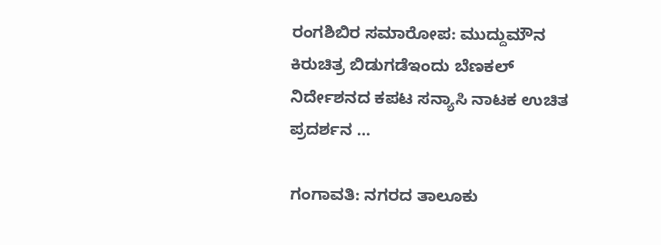ರಂಗಶಿಬಿರ ಸಮಾರೋಪ: ಮುದ್ದುಮೌನ ಕಿರುಚಿತ್ರ ಬಿಡುಗಡೆಇಂದು ಬೆಣಕಲ್ ನಿರ್ದೇಶನದ ಕಪಟ ಸನ್ಯಾಸಿ ನಾಟಕ ಉಚಿತ ಪ್ರದರ್ಶನ …

ಗಂಗಾವತಿ: ನಗರದ ತಾಲೂಕು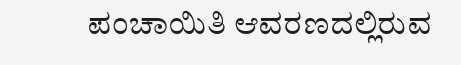ಪಂಚಾಯಿತಿ ಆವರಣದಲ್ಲಿರುವ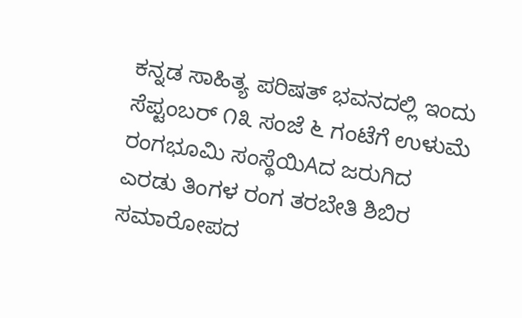ಕನ್ನಡ ಸಾಹಿತ್ಯ ಪರಿಷತ್ ಭವನದಲ್ಲಿ ಇಂದು ಸೆಪ್ಟಂಬರ್ ೧೩ ಸಂಜೆ ೬ ಗಂಟೆಗೆ ಉಳುಮೆ ರಂಗಭೂಮಿ ಸಂಸ್ಥೆಯಿAದ ಜರುಗಿದ ಎರಡು ತಿಂಗಳ ರಂಗ ತರಬೇತಿ ಶಿಬಿರ ಸಮಾರೋಪದ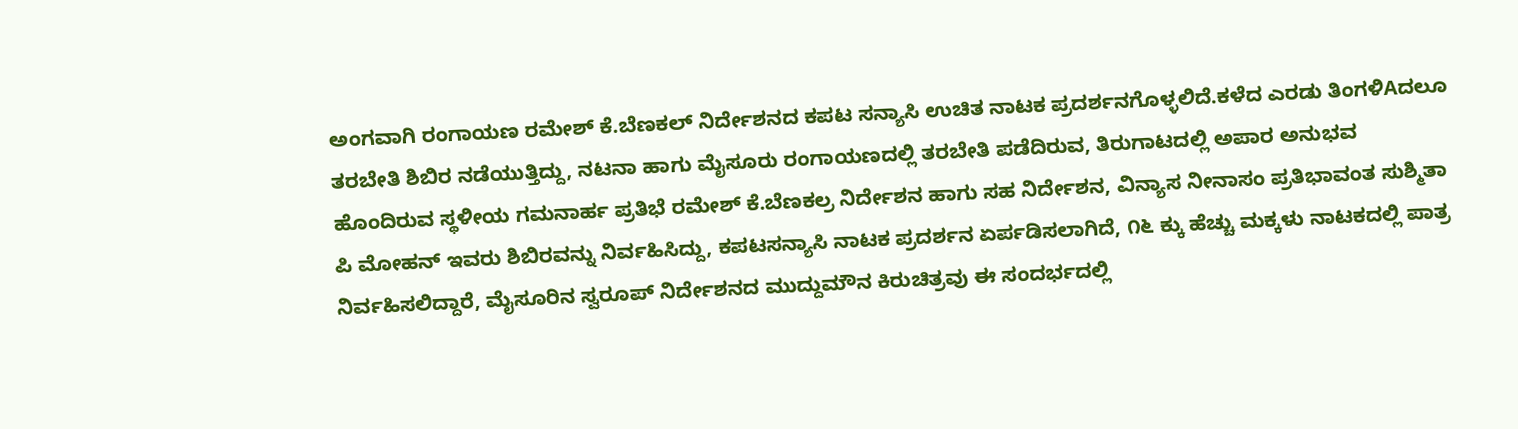ಅಂಗವಾಗಿ ರಂಗಾಯಣ ರಮೇಶ್ ಕೆ.ಬೆಣಕಲ್ ನಿರ್ದೇಶನದ ಕಪಟ ಸನ್ಯಾಸಿ ಉಚಿತ ನಾಟಕ ಪ್ರದರ್ಶನಗೊಳ್ಳಲಿದೆ.ಕಳೆದ ಎರಡು ತಿಂಗಳಿAದಲೂ ತರಬೇತಿ ಶಿಬಿರ ನಡೆಯುತ್ತಿದ್ದು, ನಟನಾ ಹಾಗು ಮೈಸೂರು ರಂಗಾಯಣದಲ್ಲಿ ತರಬೇತಿ ಪಡೆದಿರುವ, ತಿರುಗಾಟದಲ್ಲಿ ಅಪಾರ ಅನುಭವ ಹೊಂದಿರುವ ಸ್ಥಳೀಯ ಗಮನಾರ್ಹ ಪ್ರತಿಭೆ ರಮೇಶ್ ಕೆ.ಬೆಣಕಲ್ರ ನಿರ್ದೇಶನ ಹಾಗು ಸಹ ನಿರ್ದೇಶನ, ವಿನ್ಯಾಸ ನೀನಾಸಂ ಪ್ರತಿಭಾವಂತ ಸುಶ್ಮಿತಾ ಪಿ ಮೋಹನ್ ಇವರು ಶಿಬಿರವನ್ನು ನಿರ್ವಹಿಸಿದ್ದು, ಕಪಟಸನ್ಯಾಸಿ ನಾಟಕ ಪ್ರದರ್ಶನ ಏರ್ಪಡಿಸಲಾಗಿದೆ, ೧೬ ಕ್ಕು ಹೆಚ್ಚು ಮಕ್ಕಳು ನಾಟಕದಲ್ಲಿ ಪಾತ್ರ ನಿರ್ವಹಿಸಲಿದ್ದಾರೆ, ಮೈಸೂರಿನ ಸ್ವರೂಪ್ ನಿರ್ದೇಶನದ ಮುದ್ದುಮೌನ ಕಿರುಚಿತ್ರವು ಈ ಸಂದರ್ಭದಲ್ಲಿ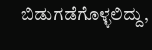ಬಿಡುಗಡೆಗೊಳ್ಳಲಿದ್ದು,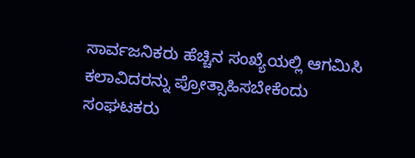ಸಾರ್ವಜನಿಕರು ಹೆಚ್ಚಿನ ಸಂಖ್ಯೆಯಲ್ಲಿ ಆಗಮಿಸಿ ಕಲಾವಿದರನ್ನು ಪ್ರೋತ್ಸಾಹಿಸಬೇಕೆಂದು ಸಂಘಟಕರು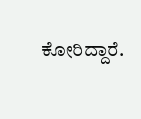ಕೋರಿದ್ದಾರೆ.